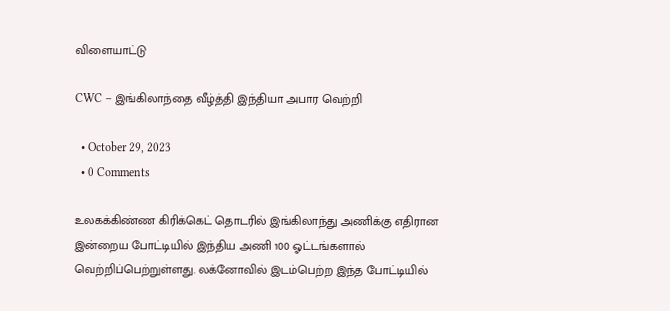விளையாட்டு

CWC – இங்கிலாந்தை வீழ்த்தி இந்தியா அபார வெற்றி

  • October 29, 2023
  • 0 Comments

உலகக்கிண்ண கிரிக்கெட் தொடரில் இங்கிலாந்து அணிக்கு எதிரான இன்றைய போட்டியில் இந்திய அணி 100 ஓட்டங்களால் வெற்றிப்பெற்றுள்ளது. லக்னோவில் இடம்பெற்ற இந்த போட்டியில்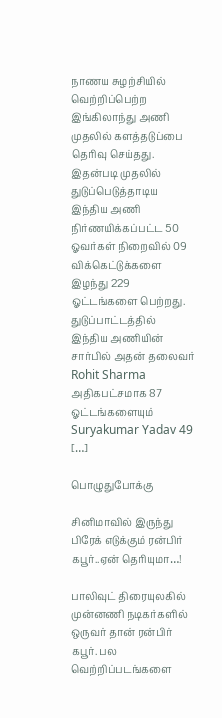நாணய சுழற்சியில் வெற்றிப்பெற்ற இங்கிலாந்து அணி முதலில் களத்தடுப்பை தெரிவு செய்தது. இதன்படி முதலில் துடுப்பெடுத்தாடிய இந்திய அணி நிர்ணயிக்கப்பட்ட 50 ஓவர்கள் நிறைவில் 09 விக்கெட்டுக்களை இழந்து 229 ஓட்டங்களை பெற்றது. துடுப்பாட்டத்தில் இந்திய அணியின் சார்பில் அதன் தலைவர் Rohit Sharma அதிகபட்சமாக 87 ஓட்டங்களையும் Suryakumar Yadav 49 […]

பொழுதுபோக்கு

சினிமாவில் இருந்து பிரேக் எடுக்கும் ரன்பிர் கபூர்..ஏன் தெரியுமா…!

பாலிவுட் திரையுலகில் முன்னணி நடிகர்களில் ஒருவர் தான் ரன்பிர் கபூர். பல வெற்றிப்படங்களை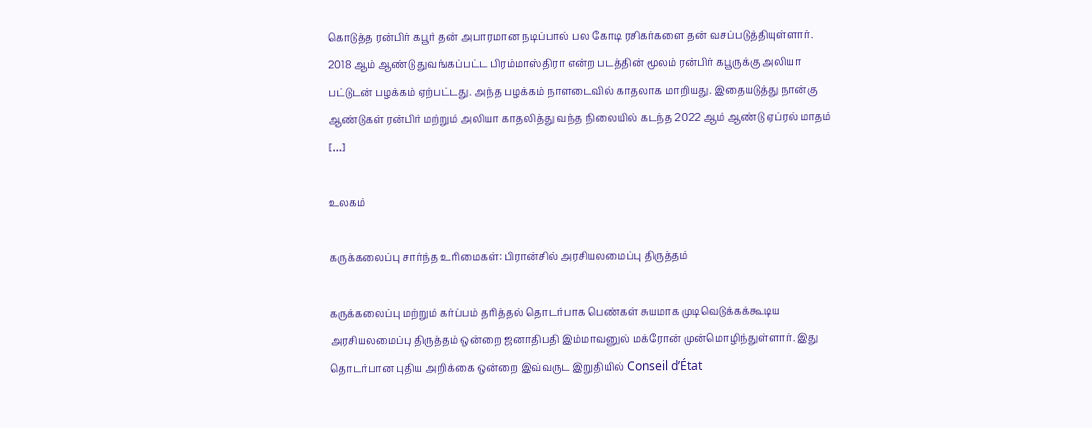கொடுத்த ரன்பிர் கபூர் தன் அபாரமான நடிப்பால் பல கோடி ரசிகர்களை தன் வசப்படுத்தியுள்ளார். 2018 ஆம் ஆண்டு துவங்கப்பட்ட பிரம்மாஸ்திரா என்ற படத்தின் மூலம் ரன்பிர் கபூருக்கு அலியா பட்டுடன் பழக்கம் ஏற்பட்டது. அந்த பழக்கம் நாளடைவில் காதலாக மாறியது. இதையடுத்து நான்கு ஆண்டுகள் ரன்பிர் மற்றும் அலியா காதலித்து வந்த நிலையில் கடந்த 2022 ஆம் ஆண்டு ஏப்ரல் மாதம் […]

உலகம்

கருக்கலைப்பு சார்ந்த உரிமைகள்: பிரான்சில் அரசியலமைப்பு திருத்தம்

கருக்கலைப்பு மற்றும் கர்ப்பம் தரித்தல் தொடர்பாக பெண்கள் சுயமாக முடிவெடுக்கக்கூடிய அரசியலமைப்பு திருத்தம் ஒன்றை ஜனாதிபதி இம்மாவனுல் மக்ரோன் முன்மொழிந்துள்ளார். இது தொடர்பான புதிய அறிக்கை ஒன்றை இவ்வருட இறுதியில் Conseil d’État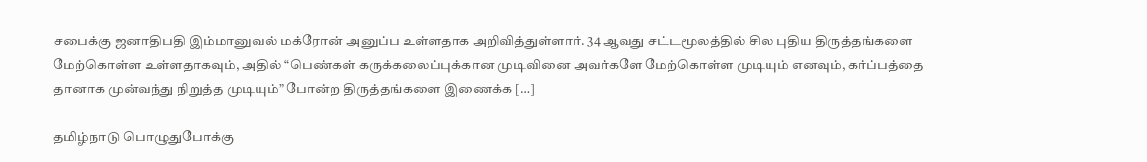சபைக்கு ஜனாதிபதி இம்மானுவல் மக்ரோன் அனுப்ப உள்ளதாக அறிவித்துள்ளார். 34 ஆவது சட்டமூலத்தில் சில புதிய திருத்தங்களை மேற்கொள்ள உள்ளதாகவும், அதில் “பெண்கள் கருக்கலைப்புக்கான முடிவினை அவர்களே மேற்கொள்ள முடியும் எனவும், கர்ப்பத்தை தானாக முன்வந்து நிறுத்த முடியும்” போன்ற திருத்தங்களை இணைக்க […]

தமிழ்நாடு பொழுதுபோக்கு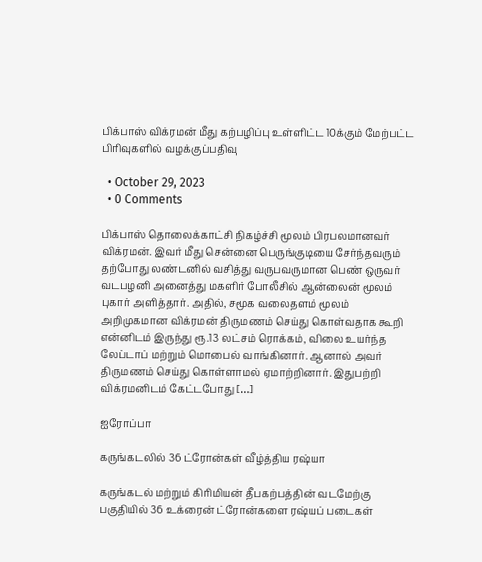பிக்பாஸ் விக்ரமன் மீது கற்பழிப்பு உள்ளிட்ட 10க்கும் மேற்பட்ட பிரிவுகளில் வழக்குப்பதிவு

  • October 29, 2023
  • 0 Comments

பிக்பாஸ் தொலைக்காட்சி நிகழ்ச்சி மூலம் பிரபலமானவர் விக்ரமன். இவர் மீது சென்னை பெருங்குடியை சேர்ந்தவரும் தற்போது லண்டனில் வசித்து வருபவருமான பெண் ஒருவர் வடபழனி அனைத்து மகளிர் போலீசில் ஆன்லைன் மூலம் புகார் அளித்தார். அதில், சமூக வலைதளம் மூலம் அறிமுகமான விக்ரமன் திருமணம் செய்து கொள்வதாக கூறி என்னிடம் இருந்து ரூ.13 லட்சம் ரொக்கம், விலை உயர்ந்த லேப்டாப் மற்றும் மொபைல் வாங்கினார். ஆனால் அவர் திருமணம் செய்து கொள்ளாமல் ஏமாற்றினார். இதுபற்றி விக்ரமனிடம் கேட்டபோது […]

ஐரோப்பா

கருங்கடலில் 36 ட்ரோன்கள் வீழ்த்திய ரஷ்யா

கருங்கடல் மற்றும் கிரிமியன் தீபகற்பத்தின் வடமேற்கு பகுதியில் 36 உக்ரைன் ட்ரோன்களை ரஷ்யப் படைகள்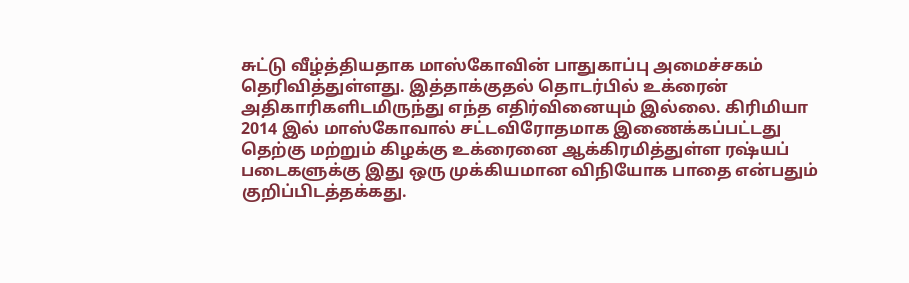சுட்டு வீழ்த்தியதாக மாஸ்கோவின் பாதுகாப்பு அமைச்சகம் தெரிவித்துள்ளது. இத்தாக்குதல் தொடர்பில் உக்ரைன் அதிகாரிகளிடமிருந்து எந்த எதிர்வினையும் இல்லை. கிரிமியா 2014 இல் மாஸ்கோவால் சட்டவிரோதமாக இணைக்கப்பட்டது தெற்கு மற்றும் கிழக்கு உக்ரைனை ஆக்கிரமித்துள்ள ரஷ்யப் படைகளுக்கு இது ஒரு முக்கியமான விநியோக பாதை என்பதும் குறிப்பிடத்தக்கது.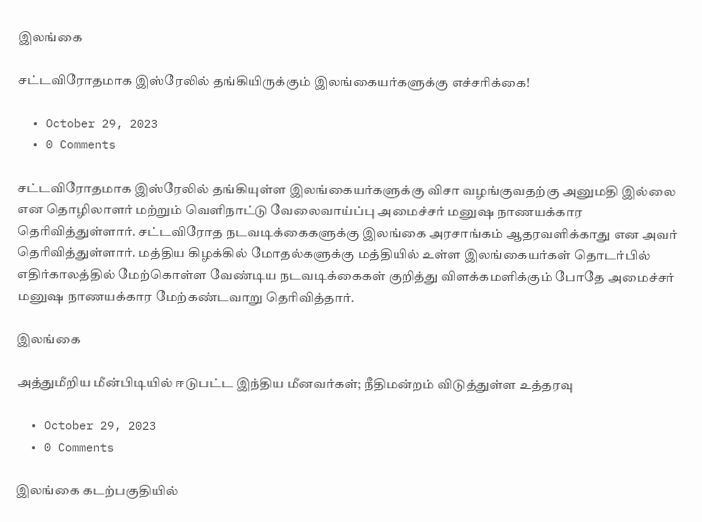இலங்கை

சட்டவிரோதமாக இஸ்ரேலில் தங்கியிருக்கும் இலங்கையர்களுக்கு எச்சரிக்கை!

  • October 29, 2023
  • 0 Comments

சட்டவிரோதமாக இஸ்ரேலில் தங்கியுள்ள இலங்கையர்களுக்கு விசா வழங்குவதற்கு அனுமதி இல்லை என தொழிலாளர் மற்றும் வெளிநாட்டு வேலைவாய்ப்பு அமைச்சர் மனுஷ நாணயக்கார தெரிவித்துள்ளார். சட்டவிரோத நடவடிக்கைகளுக்கு இலங்கை அரசாங்கம் ஆதரவளிக்காது என அவர் தெரிவித்துள்ளார். மத்திய கிழக்கில் மோதல்களுக்கு மத்தியில் உள்ள இலங்கையர்கள் தொடர்பில் எதிர்காலத்தில் மேற்கொள்ள வேண்டிய நடவடிக்கைகள் குறித்து விளக்கமளிக்கும் போதே அமைச்சர் மனுஷ நாணயக்கார மேற்கண்டவாறு தெரிவித்தார்.

இலங்கை

அத்துமீறிய மீன்பிடியில் ஈடுபட்ட இந்திய மீனவர்கள்; நீதிமன்றம் விடுத்துள்ள உத்தரவு

  • October 29, 2023
  • 0 Comments

இலங்கை கடற்பகுதியில்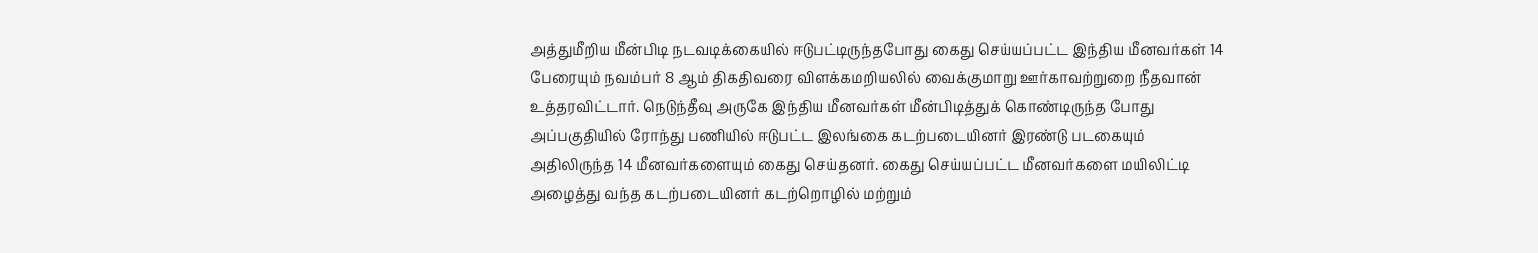அத்துமீறிய மீன்பிடி நடவடிக்கையில் ஈடுபட்டிருந்தபோது கைது செய்யப்பட்ட இந்திய மீனவர்கள் 14 பேரையும் நவம்பர் 8 ஆம் திகதிவரை விளக்கமறியலில் வைக்குமாறு ஊர்காவற்றுறை நீதவான் உத்தரவிட்டார். நெடுந்தீவு அருகே இந்திய மீனவர்கள் மீன்பிடித்துக் கொண்டிருந்த போது அப்பகுதியில் ரோந்து பணியில் ஈடுபட்ட இலங்கை கடற்படையினர் இரண்டு படகையும் அதிலிருந்த 14 மீனவர்களையும் கைது செய்தனர். கைது செய்யப்பட்ட மீனவர்களை மயிலிட்டி அழைத்து வந்த கடற்படையினர் கடற்றொழில் மற்றும்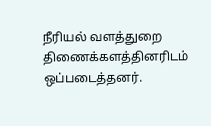நீரியல் வளத்துறை திணைக்களத்தினரிடம் ஒப்படைத்தனர்.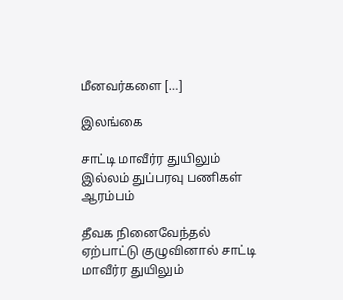மீனவர்களை […]

இலங்கை

சாட்டி மாவீர்ர துயிலும் இல்லம் துப்பரவு பணிகள் ஆரம்பம்

தீவக நினைவேந்தல் ஏற்பாட்டு குழுவினால் சாட்டி மாவீர்ர துயிலும்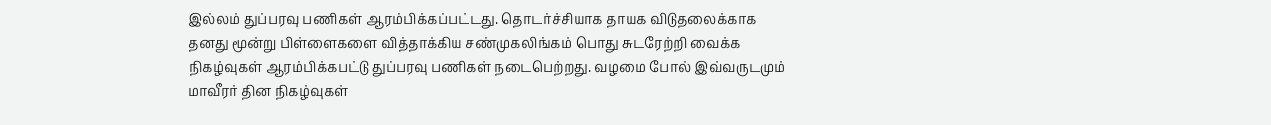இல்லம் துப்பரவு பணிகள் ஆரம்பிக்கப்பட்டது. தொடர்ச்சியாக தாயக விடுதலைக்காக தனது மூன்று பிள்ளைகளை வித்தாக்கிய சண்முகலிங்கம் பொது சுடரேற்றி வைக்க நிகழ்வுகள் ஆரம்பிக்கபட்டு துப்பரவு பணிகள் நடைபெற்றது. வழமை போல் இவ்வருடமும் மாவீரர் தின நிகழ்வுகள்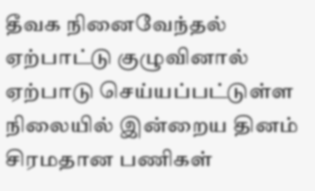தீவக நினைவேந்தல் ஏற்பாட்டு குழுவினால் ஏற்பாடு செய்யப்பட்டுள்ள நிலையில் இன்றைய தினம் சிரமதான பணிகள்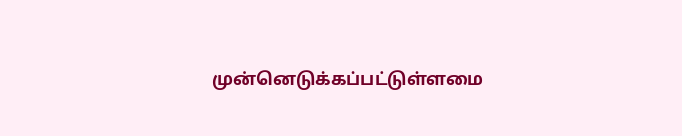முன்னெடுக்கப்பட்டுள்ளமை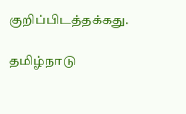குறிப்பிடத்தக்கது.

தமிழ்நாடு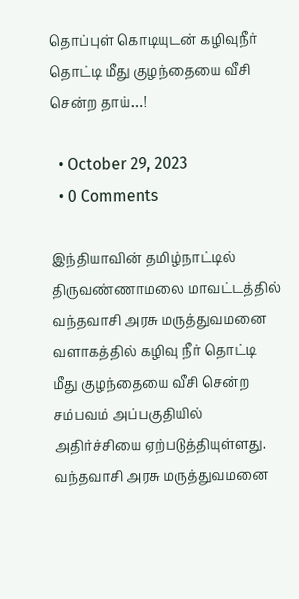தொப்புள் கொடியுடன் கழிவுநீர் தொட்டி மீது குழந்தையை வீசி சென்ற தாய்…!

  • October 29, 2023
  • 0 Comments

இந்தியாவின் தமிழ்நாட்டில் திருவண்ணாமலை மாவட்டத்தில் வந்தவாசி அரசு மருத்துவமனை வளாகத்தில் கழிவு நீர் தொட்டி மீது குழந்தையை வீசி சென்ற சம்பவம் அப்பகுதியில் அதிர்ச்சியை ஏற்படுத்தியுள்ளது. வந்தவாசி அரசு மருத்துவமனை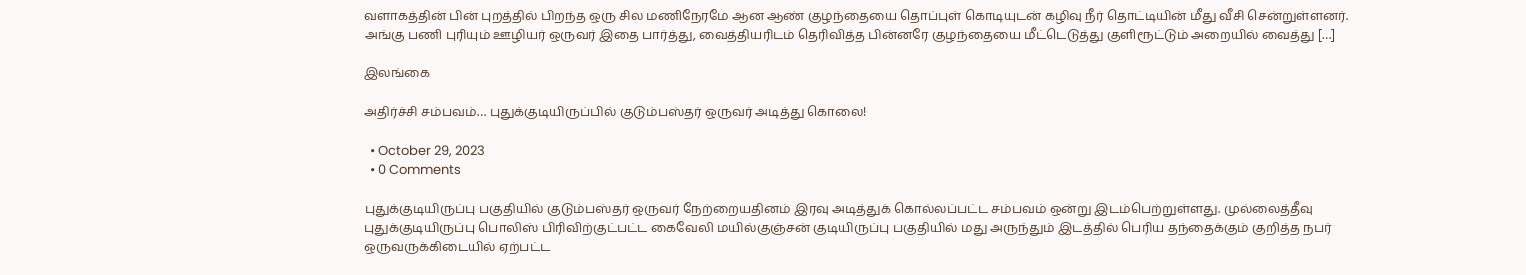வளாகத்தின் பின் புறத்தில் பிறந்த ஒரு சில மணிநேரமே ஆன ஆண் குழந்தையை தொப்புள் கொடியுடன் கழிவு நீர் தொட்டியின் மீது வீசி சென்றுள்ளனர். அங்கு பணி புரியும் ஊழியர் ஒருவர் இதை பார்த்து, வைத்தியரிடம் தெரிவித்த பின்னரே குழந்தையை மீட்டெடுத்து குளிரூட்டும் அறையில் வைத்து […]

இலங்கை

அதிர்ச்சி சம்பவம்… புதுக்குடியிருப்பில் குடும்பஸ்தர் ஒருவர் அடித்து கொலை!

  • October 29, 2023
  • 0 Comments

புதுக்குடியிருப்பு பகுதியில் குடும்பஸ்தர் ஒருவர் நேற்றையதினம் இரவு அடித்துக் கொல்லப்பட்ட சம்பவம் ஒன்று இடம்பெற்றுள்ளது. முல்லைத்தீவு புதுக்குடியிருப்பு பொலிஸ் பிரிவிற்குட்பட்ட கைவேலி மயில்குஞ்சன் குடியிருப்பு பகுதியில் மது அருந்தும் இடத்தில் பெரிய தந்தைக்கும் குறித்த நபர் ஒருவருக்கிடையில் ஏற்பட்ட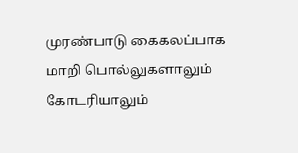முரண்பாடு கைகலப்பாக மாறி பொல்லுகளாலும் கோடரியாலும்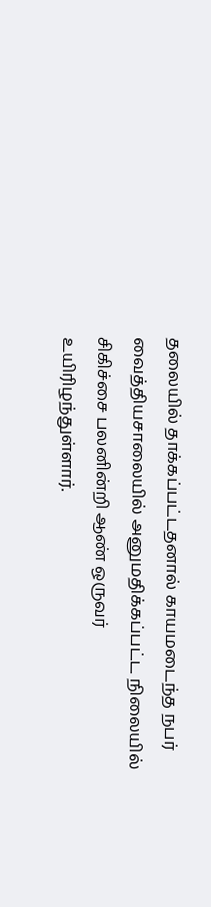தலையில் தாக்கப்பட்டதனால் காயமடைந்த நபர் வைத்தியசாலையில் அனுமதிக்கப்பட்ட நிலையில் சிகிச்சை பலனின்றி ஆண் ஒருவர் உயிரிழந்துள்ளார்.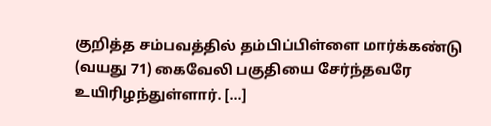குறித்த சம்பவத்தில் தம்பிப்பிள்ளை மார்க்கண்டு (வயது 71) கைவேலி பகுதியை சேர்ந்தவரே உயிரிழந்துள்ளார். […]